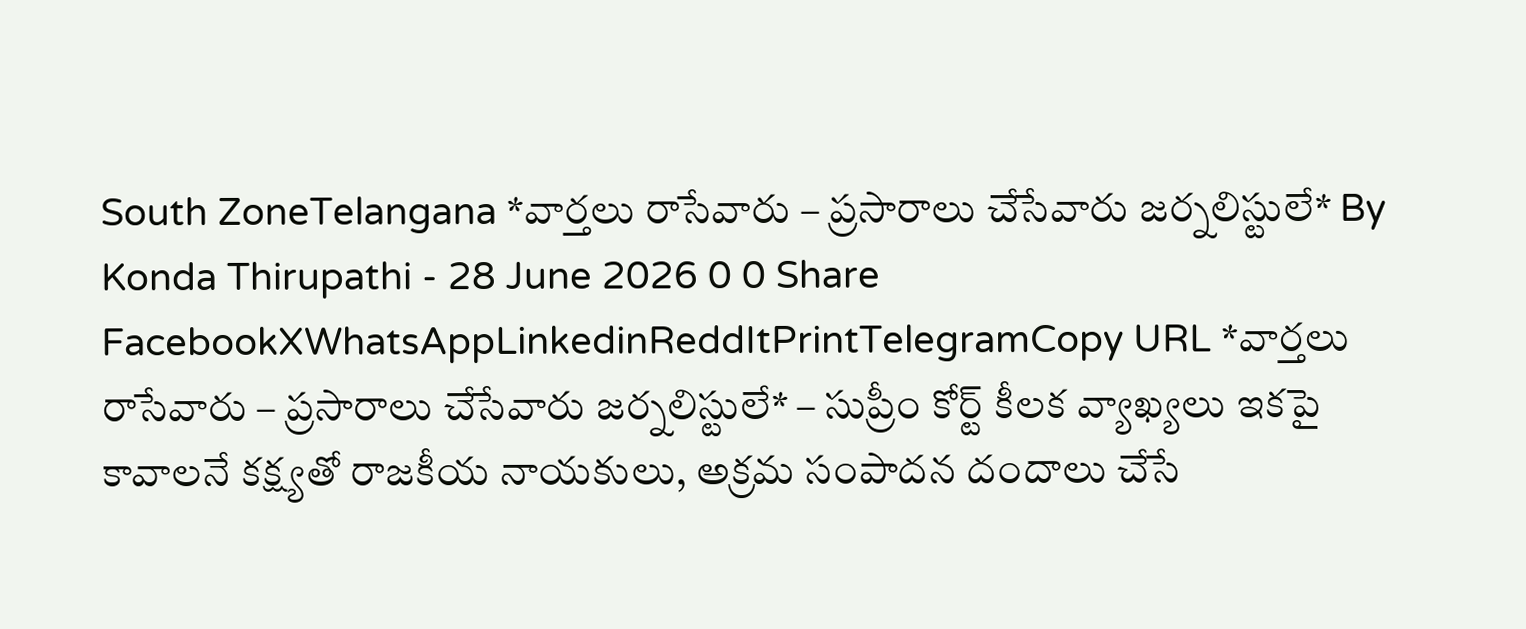South ZoneTelangana *వార్తలు రాసేవారు – ప్రసారాలు చేసేవారు జర్నలిస్టులే* By Konda Thirupathi - 28 June 2026 0 0 Share FacebookXWhatsAppLinkedinReddItPrintTelegramCopy URL *వార్తలు రాసేవారు – ప్రసారాలు చేసేవారు జర్నలిస్టులే* – సుప్రీం కోర్ట్ కీలక వ్యాఖ్యలు ఇకపై కావాలనే కక్ష్యతో రాజకీయ నాయకులు, అక్రమ సంపాదన దందాలు చేసే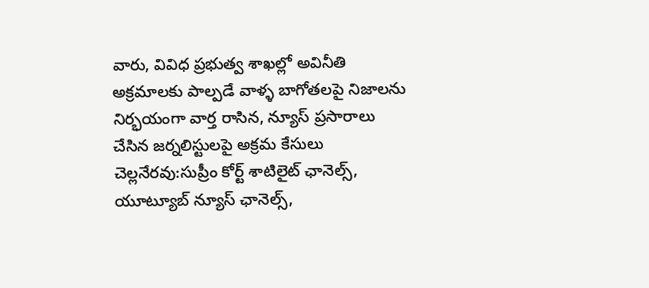వారు, వివిధ ప్రభుత్వ శాఖల్లో అవినీతి అక్రమాలకు పాల్పడే వాళ్ళ బాగోతలపై నిజాలను నిర్భయంగా వార్త రాసిన, న్యూస్ ప్రసారాలు చేసిన జర్నలిస్టులపై అక్రమ కేసులు చెల్లనేరవు:సుప్రీం కోర్ట్ శాటిలైట్ ఛానెల్స్, యూట్యూబ్ న్యూస్ ఛానెల్స్,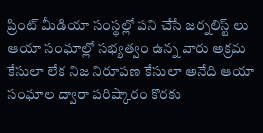ప్రింట్ మీడియా సంస్థల్లో పని చేసే జర్నలిస్ట్ లు ఆయా సంఘాల్లో సభ్యత్వం ఉన్న వారు అక్రమ కేసులా లేక నిజ నిరూపణ కేసులా అనేది ఆయా సంఘాల ద్వారా పరిష్కారం కొరకు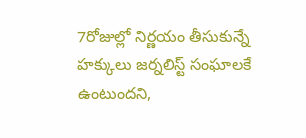7రోజుల్లో నిర్ణయం తీసుకున్నే హక్కులు జర్నలిస్ట్ సంఘాలకే ఉంటుందని,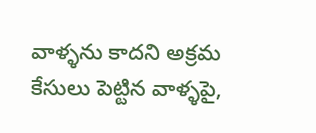వాళ్ళను కాదని అక్రమ కేసులు పెట్టిన వాళ్ళపై,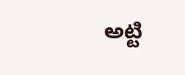అట్టి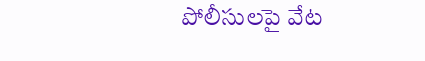పోలీసులపై వేట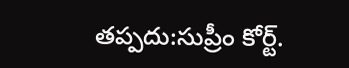తప్పదు:సుప్రీం కోర్ట్.